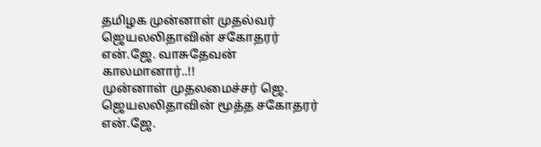தமிழக முன்னாள் முதல்வர் ஜெயலலிதாவின் சகோதரர் என்.ஜே. வாசுதேவன் காலமானார்..!!
முன்னாள் முதலமைச்சர் ஜெ. ஜெயலலிதாவின் மூத்த சகோதரர் என்.ஜே.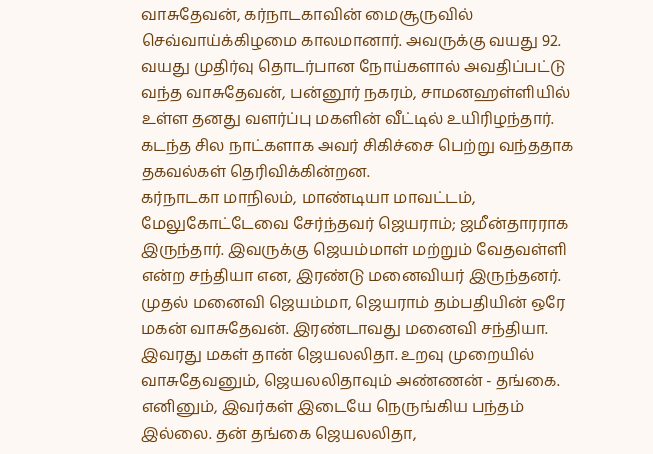வாசுதேவன், கர்நாடகாவின் மைசூருவில் செவ்வாய்க்கிழமை காலமானார். அவருக்கு வயது 92.
வயது முதிர்வு தொடர்பான நோய்களால் அவதிப்பட்டு வந்த வாசுதேவன், பன்னூர் நகரம், சாமனஹள்ளியில் உள்ள தனது வளர்ப்பு மகளின் வீட்டில் உயிரிழந்தார். கடந்த சில நாட்களாக அவர் சிகிச்சை பெற்று வந்ததாக தகவல்கள் தெரிவிக்கின்றன.
கர்நாடகா மாநிலம், மாண்டியா மாவட்டம், மேலுகோட்டேவை சேர்ந்தவர் ஜெயராம்; ஜமீன்தாரராக இருந்தார். இவருக்கு ஜெயம்மாள் மற்றும் வேதவள்ளி என்ற சந்தியா என, இரண்டு மனைவியர் இருந்தனர். முதல் மனைவி ஜெயம்மா, ஜெயராம் தம்பதியின் ஒரே மகன் வாசுதேவன். இரண்டாவது மனைவி சந்தியா. இவரது மகள் தான் ஜெயலலிதா. உறவு முறையில் வாசுதேவனும், ஜெயலலிதாவும் அண்ணன் - தங்கை. எனினும், இவர்கள் இடையே நெருங்கிய பந்தம் இல்லை. தன் தங்கை ஜெயலலிதா,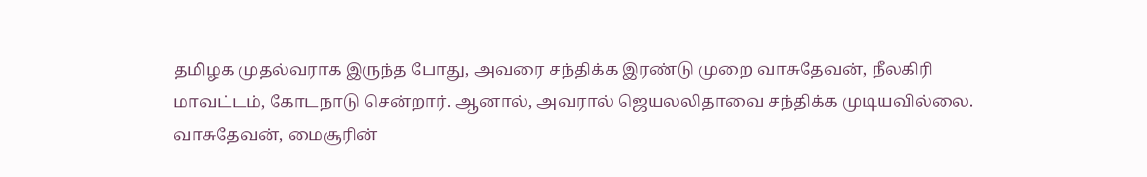தமிழக முதல்வராக இருந்த போது, அவரை சந்திக்க இரண்டு முறை வாசுதேவன், நீலகிரி மாவட்டம், கோடநாடு சென்றார். ஆனால், அவரால் ஜெயலலிதாவை சந்திக்க முடியவில்லை. வாசுதேவன், மைசூரின்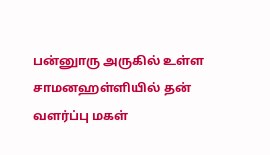பன்னுாரு அருகில் உள்ள சாமனஹள்ளியில் தன் வளர்ப்பு மகள்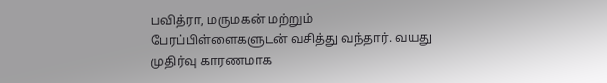பவித்ரா, மருமகன் மற்றும் பேரப்பிள்ளைகளுடன் வசித்து வந்தார். வயது முதிர்வு காரணமாக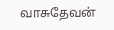வாசுதேவன்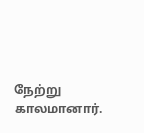நேற்று காலமானார்.